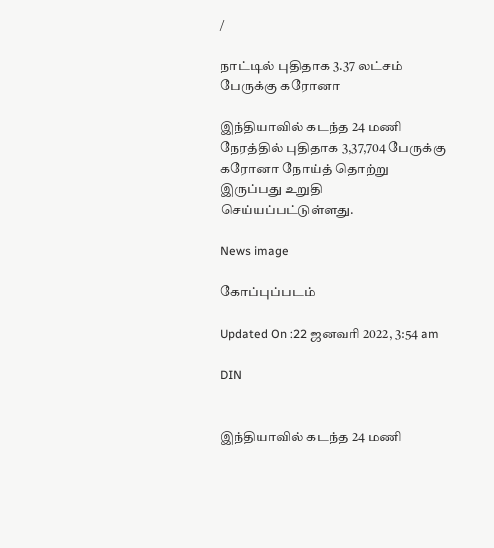/

நாட்டில் புதிதாக 3.37 லட்சம் பேருக்கு கரோனா

இந்தியாவில் கடந்த 24 மணி நேரத்தில் புதிதாக 3,37,704 பேருக்கு கரோனா நோய்த் தொற்று இருப்பது உறுதி செய்யப்பட்டுள்ளது.

News image

கோப்புப்படம்

Updated On :22 ஜனவரி 2022, 3:54 am

DIN


இந்தியாவில் கடந்த 24 மணி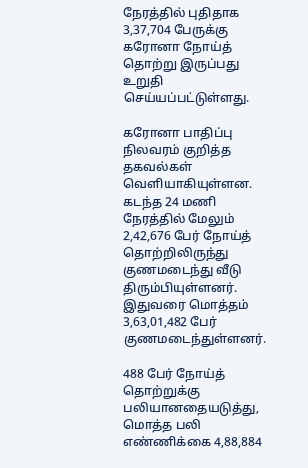நேரத்தில் புதிதாக 3,37,704 பேருக்கு கரோனா நோய்த் தொற்று இருப்பது உறுதி செய்யப்பட்டுள்ளது.

கரோனா பாதிப்பு நிலவரம் குறித்த தகவல்கள் வெளியாகியுள்ளன. கடந்த 24 மணி நேரத்தில் மேலும் 2,42,676 பேர் நோய்த் தொற்றிலிருந்து குணமடைந்து வீடு திரும்பியுள்ளனர். இதுவரை மொத்தம் 3,63,01,482 பேர் குணமடைந்துள்ளனர்.

488 பேர் நோய்த் தொற்றுக்கு பலியானதையடுத்து, மொத்த பலி எண்ணிக்கை 4,88,884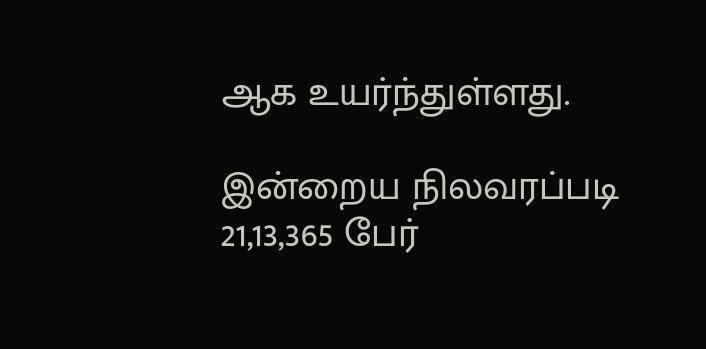ஆக உயர்ந்துள்ளது.

இன்றைய நிலவரப்படி 21,13,365 பேர்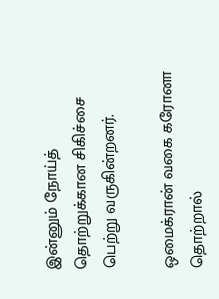இன்னும் நோய்த் தொற்றுக்கான சிகிச்சை பெற்று வருகின்றனர்.

ஒமைக்ரான் வகை கரோனா தொற்றால்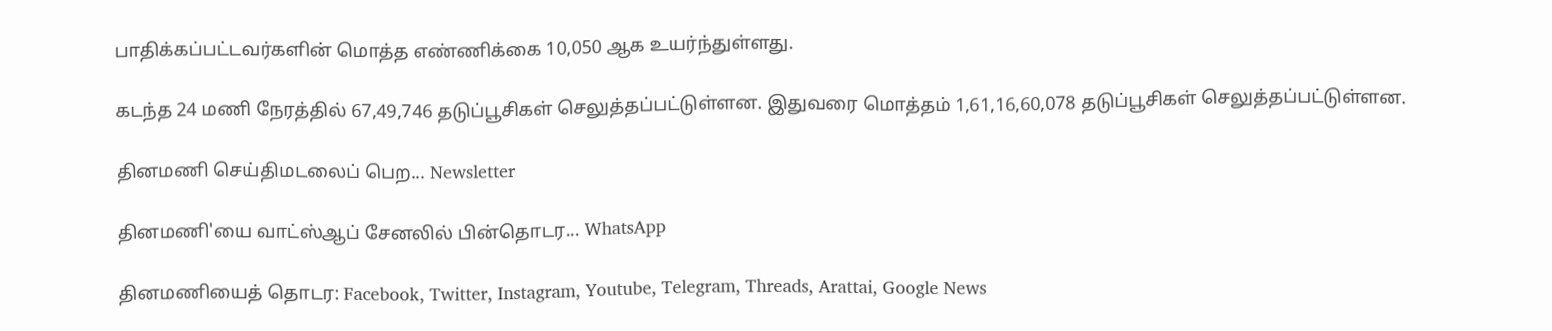பாதிக்கப்பட்டவர்களின் மொத்த எண்ணிக்கை 10,050 ஆக உயர்ந்துள்ளது.

கடந்த 24 மணி நேரத்தில் 67,49,746 தடுப்பூசிகள் செலுத்தப்பட்டுள்ளன. இதுவரை மொத்தம் 1,61,16,60,078 தடுப்பூசிகள் செலுத்தப்பட்டுள்ளன.

தினமணி செய்திமடலைப் பெற... Newsletter

தினமணி'யை வாட்ஸ்ஆப் சேனலில் பின்தொடர... WhatsApp

தினமணியைத் தொடர: Facebook, Twitter, Instagram, Youtube, Telegram, Threads, Arattai, Google News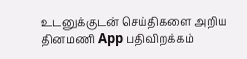உடனுக்குடன் செய்திகளை அறிய தினமணி App பதிவிறக்கம்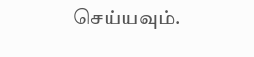செய்யவும்.